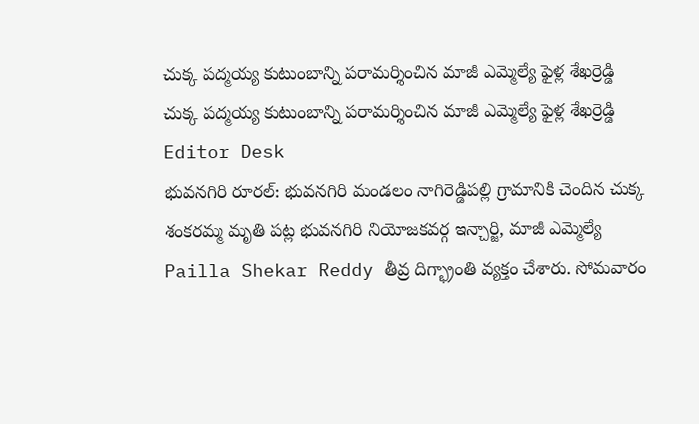చుక్క పద్మయ్య కుటుంబాన్ని పరామర్శించిన మాజీ ఎమ్మెల్యే ఫైళ్ల శేఖర్రెడ్డి
చుక్క పద్మయ్య కుటుంబాన్ని పరామర్శించిన మాజీ ఎమ్మెల్యే ఫైళ్ల శేఖర్రెడ్డి
Editor Desk
భువనగిరి రూరల్: భువనగిరి మండలం నాగిరెడ్డిపల్లి గ్రామానికి చెందిన చుక్క శంకరమ్మ మృతి పట్ల భువనగిరి నియోజకవర్గ ఇన్చార్జి, మాజీ ఎమ్మెల్యే Pailla Shekar Reddy తీవ్ర దిగ్భ్రాంతి వ్యక్తం చేశారు. సోమవారం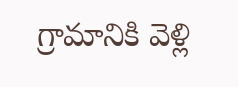గ్రామానికి వెళ్లి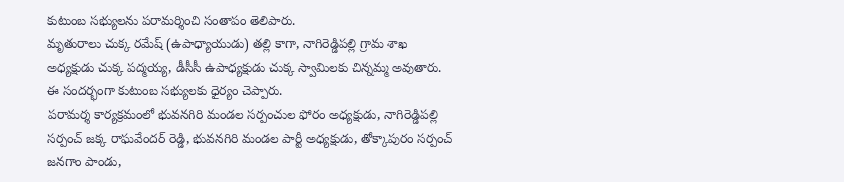కుటుంబ సభ్యులను పరామర్శించి సంతాపం తెలిపారు.
మృతురాలు చుక్క రమేష్ (ఉపాధ్యాయుడు) తల్లి కాగా, నాగిరెడ్డిపల్లి గ్రామ శాఖ అధ్యక్షుడు చుక్క పద్మయ్య, డీసీసీ ఉపాధ్యక్షుడు చుక్క స్వామిలకు చిన్నమ్మ అవుతారు. ఈ సందర్భంగా కుటుంబ సభ్యులకు ధైర్యం చెప్పారు.
పరామర్శ కార్యక్రమంలో భువనగిరి మండల సర్పంచుల ఫోరం అధ్యక్షుడు, నాగిరెడ్డిపల్లి సర్పంచ్ జక్క రాఘవేందర్ రెడ్డి, భువనగిరి మండల పార్టీ అధ్యక్షుడు, తోక్కాపురం సర్పంచ్ జనగాం పాండు,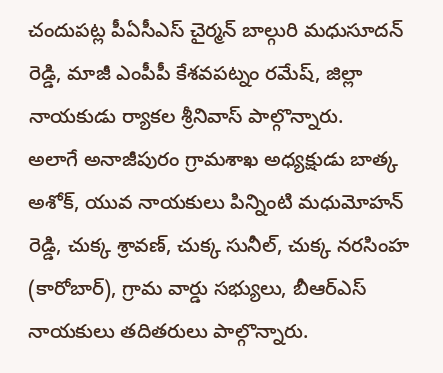చందుపట్ల పీఏసీఎస్ చైర్మన్ బాల్గురి మధుసూదన్ రెడ్డి, మాజీ ఎంపీపీ కేశవపట్నం రమేష్, జిల్లా నాయకుడు ర్యాకల శ్రీనివాస్ పాల్గొన్నారు.
అలాగే అనాజీపురం గ్రామశాఖ అధ్యక్షుడు బాత్క అశోక్, యువ నాయకులు పిన్నింటి మధుమోహన్ రెడ్డి, చుక్క శ్రావణ్, చుక్క సునీల్, చుక్క నరసింహ (కారోబార్), గ్రామ వార్డు సభ్యులు, బీఆర్ఎస్ నాయకులు తదితరులు పాల్గొన్నారు.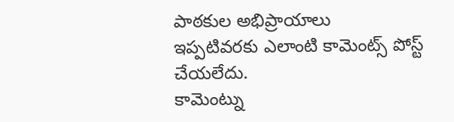పాఠకుల అభిప్రాయాలు
ఇప్పటివరకు ఎలాంటి కామెంట్స్ పోస్ట్ చేయలేదు.
కామెంట్ను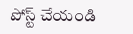పోస్ట్ చేయండి